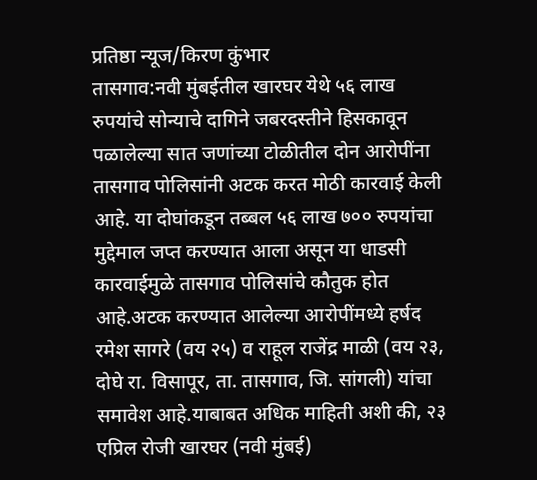प्रतिष्ठा न्यूज/किरण कुंभार
तासगाव:नवी मुंबईतील खारघर येथे ५६ लाख रुपयांचे सोन्याचे दागिने जबरदस्तीने हिसकावून पळालेल्या सात जणांच्या टोळीतील दोन आरोपींना तासगाव पोलिसांनी अटक करत मोठी कारवाई केली आहे. या दोघांकडून तब्बल ५६ लाख ७०० रुपयांचा मुद्देमाल जप्त करण्यात आला असून या धाडसी कारवाईमुळे तासगाव पोलिसांचे कौतुक होत आहे.अटक करण्यात आलेल्या आरोपींमध्ये हर्षद रमेश सागरे (वय २५) व राहूल राजेंद्र माळी (वय २३, दोघे रा. विसापूर, ता. तासगाव, जि. सांगली) यांचा समावेश आहे.याबाबत अधिक माहिती अशी की, २३ एप्रिल रोजी खारघर (नवी मुंबई)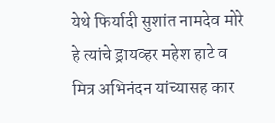येथे फिर्यादी सुशांत नामदेव मोरे हे त्यांचे ड्रायव्हर महेश हाटे व मित्र अभिनंदन यांच्यासह कार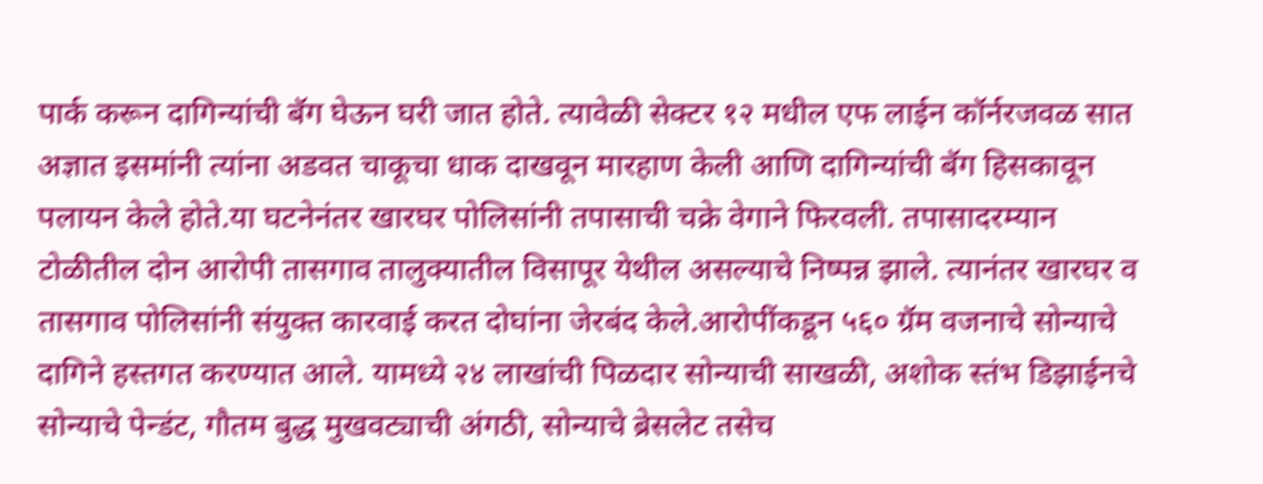पार्क करून दागिन्यांची बॅग घेऊन घरी जात होते. त्यावेळी सेक्टर १२ मधील एफ लाईन कॉर्नरजवळ सात अज्ञात इसमांनी त्यांना अडवत चाकूचा धाक दाखवून मारहाण केली आणि दागिन्यांची बॅग हिसकावून पलायन केले होते.या घटनेनंतर खारघर पोलिसांनी तपासाची चक्रे वेगाने फिरवली. तपासादरम्यान टोळीतील दोन आरोपी तासगाव तालुक्यातील विसापूर येथील असल्याचे निष्पन्न झाले. त्यानंतर खारघर व तासगाव पोलिसांनी संयुक्त कारवाई करत दोघांना जेरबंद केले.आरोपींकडून ५६० ग्रॅम वजनाचे सोन्याचे दागिने हस्तगत करण्यात आले. यामध्ये २४ लाखांची पिळदार सोन्याची साखळी, अशोक स्तंभ डिझाईनचे सोन्याचे पेन्डंट, गौतम बुद्ध मुखवट्याची अंगठी, सोन्याचे ब्रेसलेट तसेच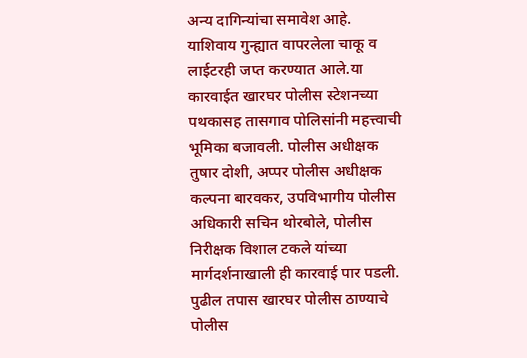अन्य दागिन्यांचा समावेश आहे. याशिवाय गुन्ह्यात वापरलेला चाकू व लाईटरही जप्त करण्यात आले.या कारवाईत खारघर पोलीस स्टेशनच्या पथकासह तासगाव पोलिसांनी महत्त्वाची भूमिका बजावली. पोलीस अधीक्षक तुषार दोशी, अप्पर पोलीस अधीक्षक कल्पना बारवकर, उपविभागीय पोलीस अधिकारी सचिन थोरबोले, पोलीस निरीक्षक विशाल टकले यांच्या मार्गदर्शनाखाली ही कारवाई पार पडली. पुढील तपास खारघर पोलीस ठाण्याचे पोलीस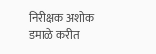निरीक्षक अशोक डमाळे करीत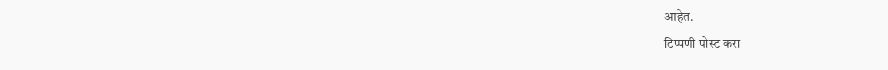आहेत.
टिप्पणी पोस्ट करा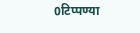0टिप्पण्या